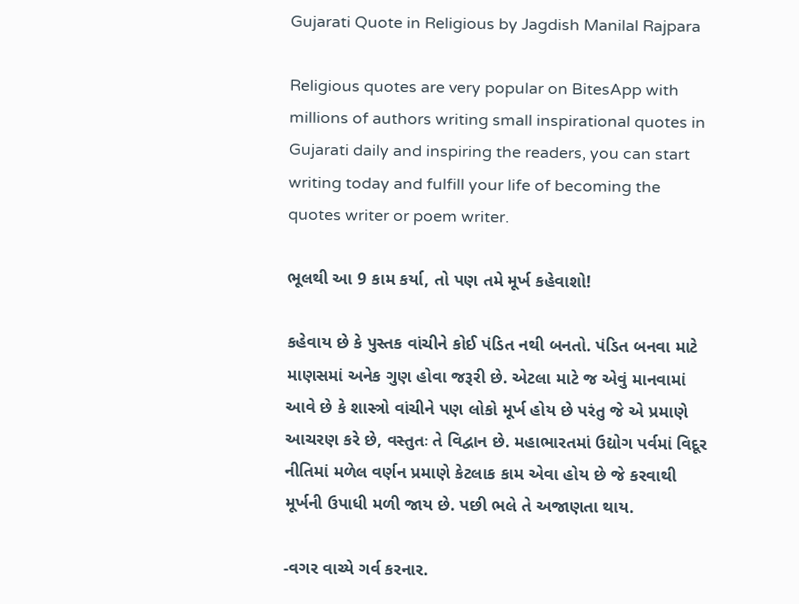Gujarati Quote in Religious by Jagdish Manilal Rajpara

Religious quotes are very popular on BitesApp with millions of authors writing small inspirational quotes in Gujarati daily and inspiring the readers, you can start writing today and fulfill your life of becoming the quotes writer or poem writer.

ભૂલથી આ 9 કામ કર્યા, તો પણ તમે મૂર્ખ કહેવાશો!

કહેવાય છે કે પુસ્તક વાંચીને કોઈ પંડિત નથી બનતો. પંડિત બનવા માટે માણસમાં અનેક ગુણ હોવા જરૂરી છે. એટલા માટે જ એવું માનવામાં આવે છે કે શાસ્ત્રો વાંચીને પણ લોકો મૂર્ખ હોય છે પરંતુ જે એ પ્રમાણે આચરણ કરે છે, વસ્તુતઃ તે વિદ્વાન છે. મહાભારતમાં ઉદ્યોગ પર્વમાં વિદૂર નીતિમાં મળેલ વર્ણન પ્રમાણે કેટલાક કામ એવા હોય છે જે કરવાથી મૂર્ખની ઉપાધી મળી જાય છે. પછી ભલે તે અજાણતા થાય.

-વગર વાચ્યે ગર્વ કરનાર.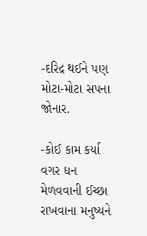-દરિદ્ર થઈને પણ મોટા-મોટા સપના જોનાર.

-કોઈ કામ કર્યા વગર ધન મેળવવાની ઈચ્છા રાખવાના મનુષ્યને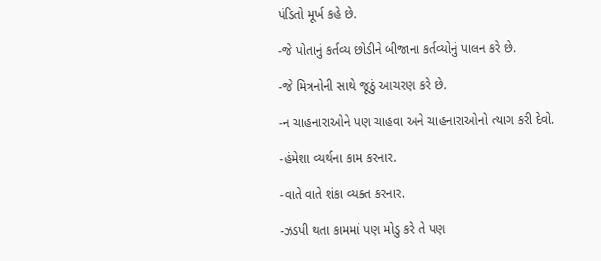પંડિતો મૂર્ખ કહે છે.

-જે પોતાનું કર્તવ્ય છોડીને બીજાના કર્તવ્યોનું પાલન કરે છે.

-જે મિત્રનોની સાથે જૂઠું આચરણ કરે છે.

-ન ચાહનારાઓને પણ ચાહવા અને ચાહનારાઓનો ત્યાગ કરી દેવો.

-હંમેશા વ્યર્થના કામ કરનાર.

-વાતે વાતે શંકા વ્યક્ત કરનાર.

-ઝડપી થતા કામમાં પણ મોડુ કરે તે પણ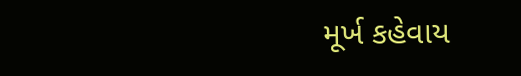મૂર્ખ કહેવાય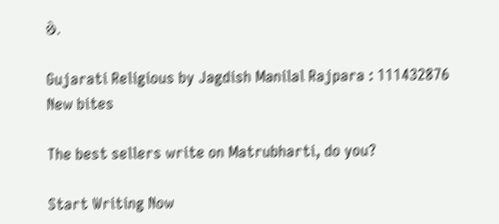છે.

Gujarati Religious by Jagdish Manilal Rajpara : 111432876
New bites

The best sellers write on Matrubharti, do you?

Start Writing Now